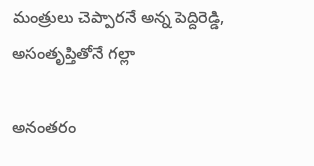మంత్రులు చెప్పారనే అన్న పెద్దిరెడ్డి, అసంతృప్తితోనే గల్లా

అనంతరం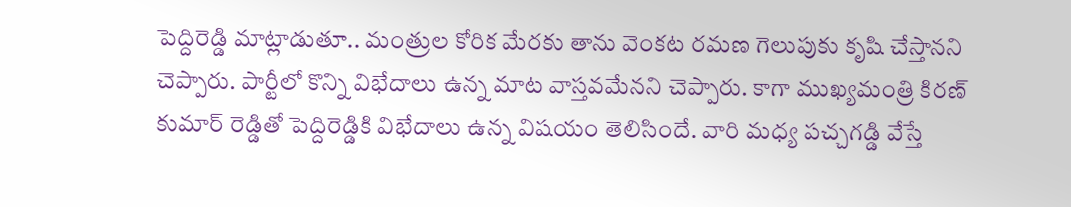పెద్దిరెడ్డి మాట్లాడుతూ.. మంత్రుల కోరిక మేరకు తాను వెంకట రమణ గెలుపుకు కృషి చేస్తానని చెప్పారు. పార్టీలో కొన్ని విభేదాలు ఉన్న మాట వాస్తవమేనని చెప్పారు. కాగా ముఖ్యమంత్రి కిరణ్ కుమార్ రెడ్డితో పెద్దిరెడ్డికి విభేదాలు ఉన్న విషయం తెలిసిందే. వారి మధ్య పచ్చగడ్డి వేస్తే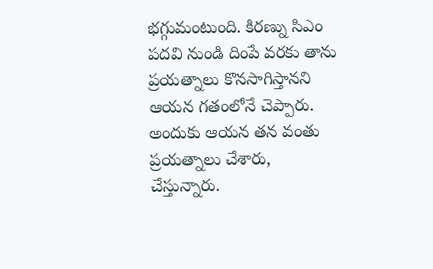భగ్గుమంటుంది. కిరణ్ను సిఎం పదవి నుండి దింపే వరకు తాను ప్రయత్నాలు కొనసాగిస్తానని ఆయన గతంలోనే చెప్పారు.
అందుకు ఆయన తన వంతు ప్రయత్నాలు చేశారు, చేస్తున్నారు.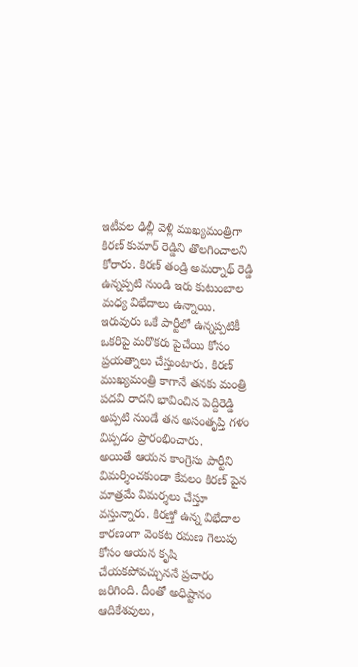ఇటీవల ఢిల్లీ వెళ్లి ముఖ్యమంత్రిగా కిరణ్ కుమార్ రెడ్డిని తొలగించాలని కోరారు. కిరణ్ తండ్రి అమర్నాథ్ రెడ్డి ఉన్నప్పటి నుండి ఇరు కుటుంబాల మధ్య విభేదాలు ఉన్నాయి. ఇరువురు ఒకే పార్టీలో ఉన్నప్పటికీ ఒకరిపై మరొకరు పైచేయి కోసం ప్రయత్నాలు చేస్తుంటారు. కిరణ్ ముఖ్యమంత్రి కాగానే తనకు మంత్రి పదవి రాదని భావించిన పెద్దిరెడ్డి అప్పటి నుండే తన అసంతృప్తి గళం విప్పడం ప్రారంభించారు.
అయితే ఆయన కాంగ్రెసు పార్టీని విమర్శించకుండా కేవలం కిరణ్ పైన మాత్రమే విమర్శలు చేస్తూ వస్తున్నారు. కిరణ్తో ఉన్న విభేదాల కారణంగా వెంకట రమణ గెలుపు కోసం ఆయన కృషి చేయకపోవచ్చుననే ప్రచారం జరిగింది. దీంతో అధిష్టానం ఆదికేశవులు,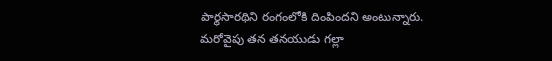పార్థసారథిని రంగంలోకి దింపిందని అంటున్నారు.
మరోవైపు తన తనయుడు గల్లా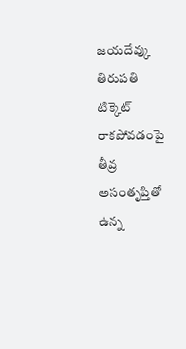జయదేవ్కు తిరుపతి టిక్కెట్ రాకపోవడంపై తీవ్ర అసంతృప్తితో ఉన్న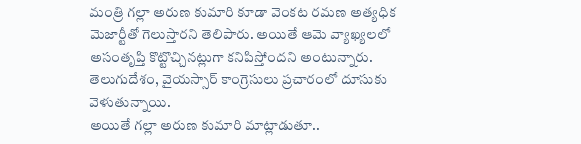మంత్రి గల్లా అరుణ కుమారి కూడా వెంకట రమణ అత్యధిక మెజార్టీతో గెలుస్తారని తెలిపారు. అయితే ఆమె వ్యాఖ్యలలో అసంతృప్తి కొట్టొచ్చినట్లుగా కనిపిస్తోందని అంటున్నారు. తెలుగుదేశం, వైయస్సార్ కాంగ్రెసులు ప్రచారంలో దూసుకు వెళుతున్నాయి.
అయితే గల్లా అరుణ కుమారి మాట్లాడుతూ..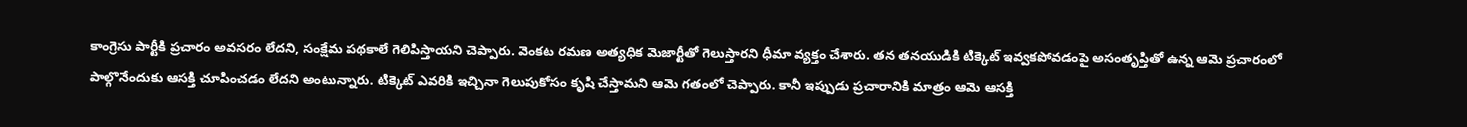కాంగ్రెసు పార్టీకి ప్రచారం అవసరం లేదని, సంక్షేమ పథకాలే గెలిపిస్తాయని చెప్పారు. వెంకట రమణ అత్యధిక మెజార్టీతో గెలుస్తారని ధీమా వ్యక్తం చేశారు. తన తనయుడికి టిక్కెట్ ఇవ్వకపోవడంపై అసంతృప్తితో ఉన్న ఆమె ప్రచారంలో పాల్గొనేందుకు ఆసక్తి చూపించడం లేదని అంటున్నారు. టిక్కెట్ ఎవరికి ఇచ్చినా గెలుపుకోసం కృషి చేస్తామని ఆమె గతంలో చెప్పారు. కానీ ఇప్పుడు ప్రచారానికి మాత్రం ఆమె ఆసక్తి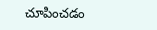చూపించడం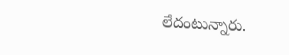లేదంటున్నారు.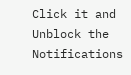Click it and Unblock the Notifications